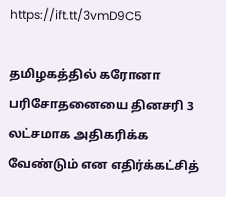https://ift.tt/3vmD9C5

தமிழகத்தில் கரோனா பரிசோதனையை தினசரி 3 லட்சமாக அதிகரிக்க வேண்டும் என எதிர்க்கட்சித்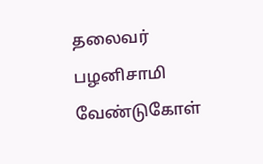தலைவர் பழனிசாமி வேண்டுகோள்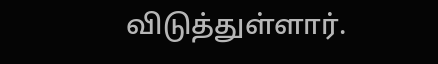விடுத்துள்ளார்.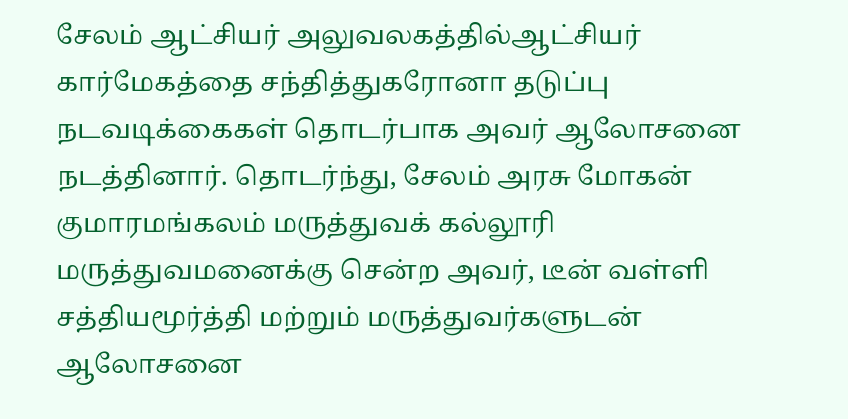சேலம் ஆட்சியர் அலுவலகத்தில்ஆட்சியர் கார்மேகத்தை சந்தித்துகரோனா தடுப்பு நடவடிக்கைகள் தொடர்பாக அவர் ஆலோசனை நடத்தினார். தொடர்ந்து, சேலம் அரசு மோகன் குமாரமங்கலம் மருத்துவக் கல்லூரி மருத்துவமனைக்கு சென்ற அவர், டீன் வள்ளி சத்தியமூர்த்தி மற்றும் மருத்துவர்களுடன் ஆலோசனை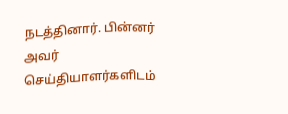நடத்தினார். பின்னர் அவர் செய்தியாளர்களிடம்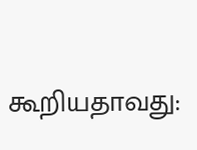கூறியதாவது: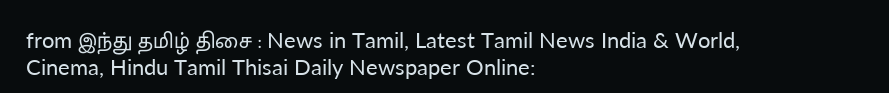from இந்து தமிழ் திசை : News in Tamil, Latest Tamil News India & World, Cinema, Hindu Tamil Thisai Daily Newspaper Online: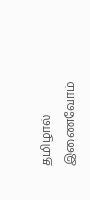தமிழால் இணைவோம்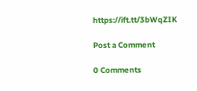https://ift.tt/3bWqZIK

Post a Comment

0 Comments